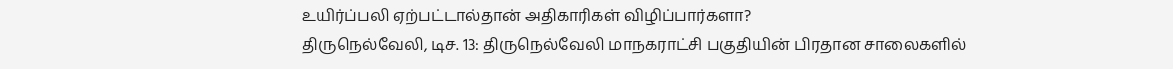உயிர்ப்பலி ஏற்பட்டால்தான் அதிகாரிகள் விழிப்பார்களா?
திருநெல்வேலி, டிச. 13: திருநெல்வேலி மாநகராட்சி பகுதியின் பிரதான சாலைகளில்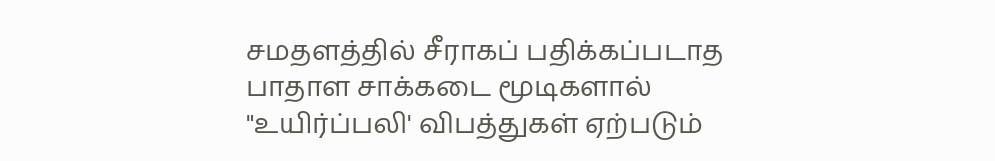சமதளத்தில் சீராகப் பதிக்கப்படாத பாதாள சாக்கடை மூடிகளால் "உயிர்ப்பலி' விபத்துகள் ஏற்படும்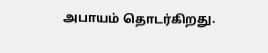அபாயம் தொடர்கிறது.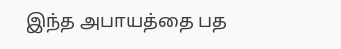இந்த அபாயத்தை பத